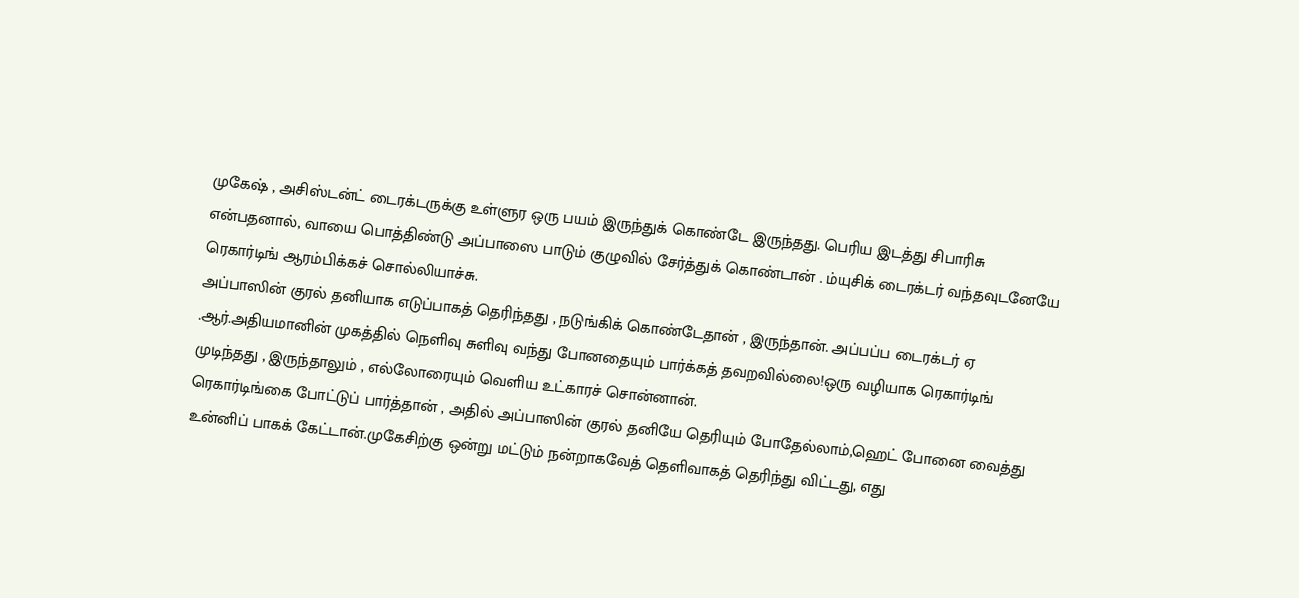முகேஷ் , அசிஸ்டன்ட் டைரக்டருக்கு உள்ளுர ஒரு பயம் இருந்துக் கொண்டே இருந்தது. பெரிய இடத்து சிபாரிசு என்பதனால், வாயை பொத்திண்டு அப்பாஸை பாடும் குழுவில் சேர்த்துக் கொண்டான் . ம்யுசிக் டைரக்டர் வந்தவுடனேயே ரெகார்டிங் ஆரம்பிக்கச் சொல்லியாச்சு.
அப்பாஸின் குரல் தனியாக எடுப்பாகத் தெரிந்தது , நடுங்கிக் கொண்டேதான் , இருந்தான். அப்பப்ப டைரக்டர் ஏ .ஆர்.அதியமானின் முகத்தில் நெளிவு சுளிவு வந்து போனதையும் பார்க்கத் தவறவில்லை!ஒரு வழியாக ரெகார்டிங் முடிந்தது , இருந்தாலும் , எல்லோரையும் வெளிய உட்காரச் சொன்னான்.
ரெகார்டிங்கை போட்டுப் பார்த்தான் , அதில் அப்பாஸின் குரல் தனியே தெரியும் போதேல்லாம்,ஹெட் போனை வைத்து உன்னிப் பாகக் கேட்டான்.முகேசிற்கு ஒன்று மட்டும் நன்றாகவேத் தெளிவாகத் தெரிந்து விட்டது, எது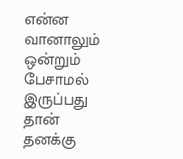என்ன வானாலும் ஒன்றும் பேசாமல் இருப்பது தான் தனக்கு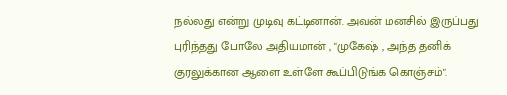நல்லது என்று முடிவு கட்டினான். அவன் மனசில் இருப்பது புரிந்தது போலே அதியமான் , "முகேஷ் , அந்த தனிக் குரலுக்கான ஆளை உள்ளே கூப்பிடுங்க கொஞ்சம்".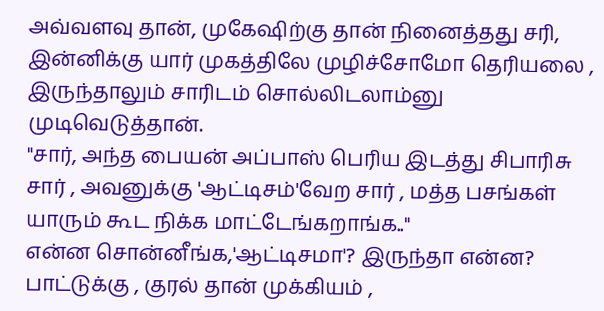அவ்வளவு தான், முகேஷிற்கு தான் நினைத்தது சரி, இன்னிக்கு யார் முகத்திலே முழிச்சோமோ தெரியலை , இருந்தாலும் சாரிடம் சொல்லிடலாம்னு முடிவெடுத்தான்.
"சார், அந்த பையன் அப்பாஸ் பெரிய இடத்து சிபாரிசு சார் , அவனுக்கு 'ஆட்டிசம்'வேற சார் , மத்த பசங்கள் யாரும் கூட நிக்க மாட்டேங்கறாங்க.."
என்ன சொன்னீங்க,'ஆட்டிசமா'? இருந்தா என்ன? பாட்டுக்கு , குரல் தான் முக்கியம் ,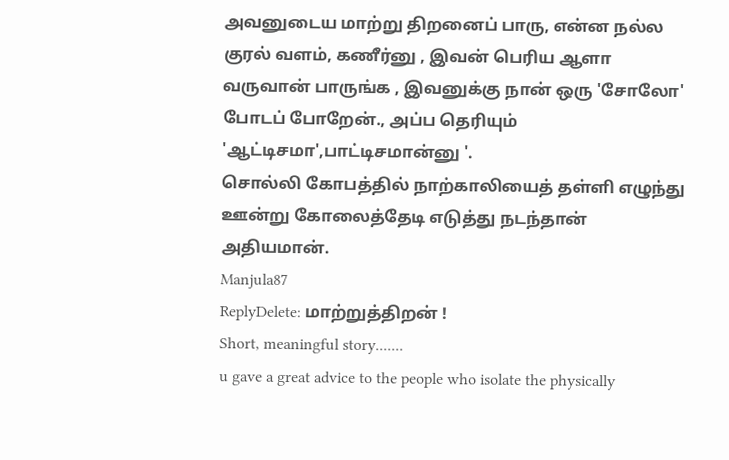அவனுடைய மாற்று திறனைப் பாரு, என்ன நல்ல குரல் வளம், கணீர்னு , இவன் பெரிய ஆளா வருவான் பாருங்க , இவனுக்கு நான் ஒரு 'சோலோ' போடப் போறேன்., அப்ப தெரியும் 'ஆட்டிசமா',பாட்டிசமான்னு '.
சொல்லி கோபத்தில் நாற்காலியைத் தள்ளி எழுந்து ஊன்று கோலைத்தேடி எடுத்து நடந்தான் அதியமான்.
Manjula87
ReplyDelete: மாற்றுத்திறன் !
Short, meaningful story.......
u gave a great advice to the people who isolate the physically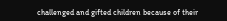challenged and gifted children because of their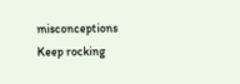misconceptions
Keep rocking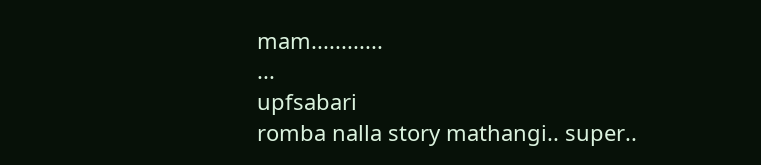mam............
...
upfsabari
romba nalla story mathangi.. super..